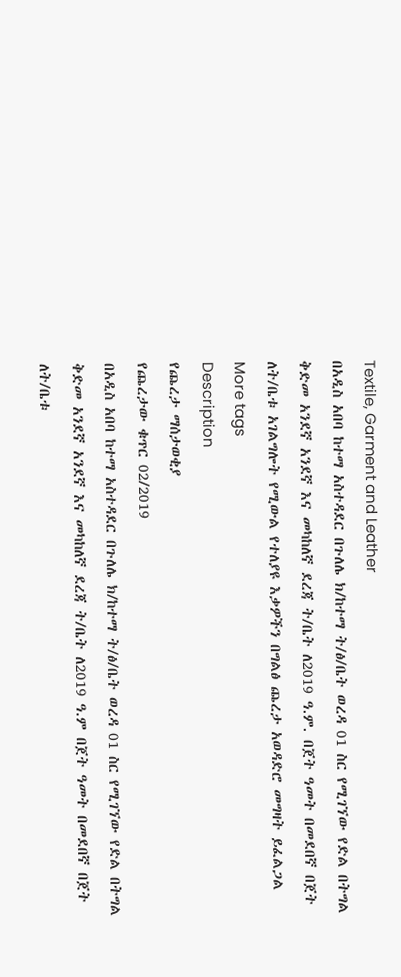Textile, Garment and Leather
በአዲስ አበባ ከተማ አስተዳደር በጉለሌ ክ/ከተማ ት/ፅ/ቤት ወረዳ 01 ስር የሚገኘው የድል በትግል ቅድመ አንደኛ አንደኛ እና መካከለኛ ደረጃ ት/ቤት ለ2019 ዓ.ም. በጀት ዓመት በመደበኛ በጀት ለት/ቤቱ አገልግሎት የሚውል የተለያዩ እቃዎችን በግልፅ ጨረታ አወዳድሮ መግዛት ይፈልጋል
More tags
Description
የጨረታ ማሰታወቂያ
የጨረታው ቁጥር 02/2019
በአዲስ አበባ ከተማ አስተዳደር በጉለሌ ክ/ከተማ ት/ፅ/ቤት ወረዳ 01 ስር የሚገኘው የድል በትግል ቅድመ አንደኛ አንደኛ እና መካከለኛ ደረጃ ት/ቤት ለ2019 ዓ.ም በጀት ዓመት በመደበኛ በጀት ለት/ቤቱ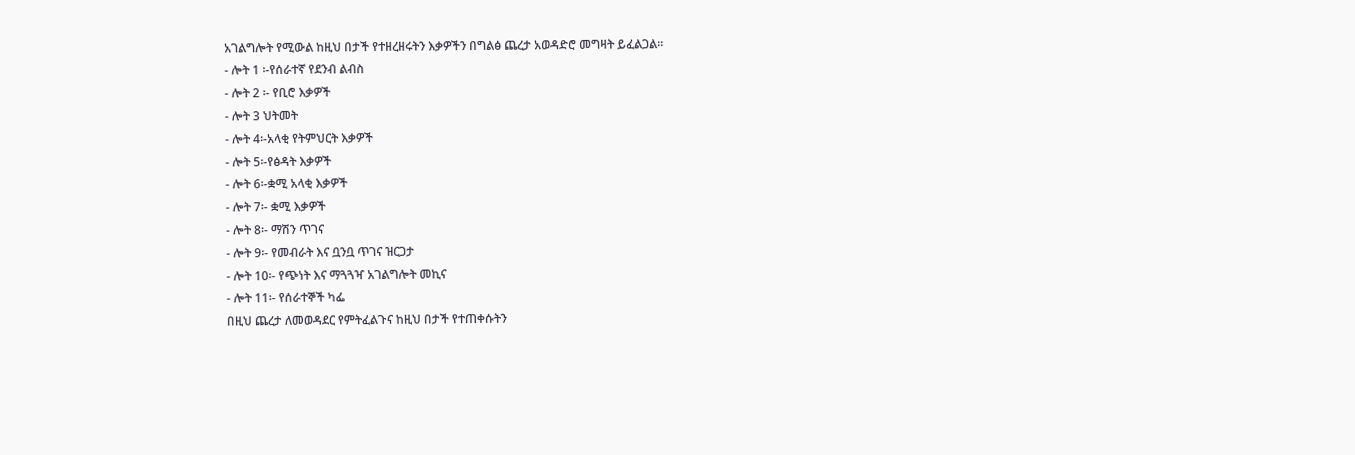አገልግሎት የሚውል ከዚህ በታች የተዘረዘሩትን እቃዎችን በግልፅ ጨረታ አወዳድሮ መግዛት ይፈልጋል፡፡
- ሎት 1 ፡-የሰራተኛ የደንብ ልብስ
- ሎት 2 ፡- የቢሮ እቃዎች
- ሎት 3 ህትመት
- ሎት 4፡-አላቂ የትምህርት እቃዎች
- ሎት 5፡-የፅዳት እቃዎች
- ሎት 6፡-ቋሚ አላቂ እቃዎች
- ሎት 7፡- ቋሚ እቃዎች
- ሎት 8፡- ማሽን ጥገና
- ሎት 9፡- የመብራት እና ቧንቧ ጥገና ዝርጋታ
- ሎት 10፡- የጭነት እና ማጓጓዣ አገልግሎት መኪና
- ሎት 11፡- የሰራተኞች ካፌ
በዚህ ጨረታ ለመወዳደር የምትፈልጉና ከዚህ በታች የተጠቀሱትን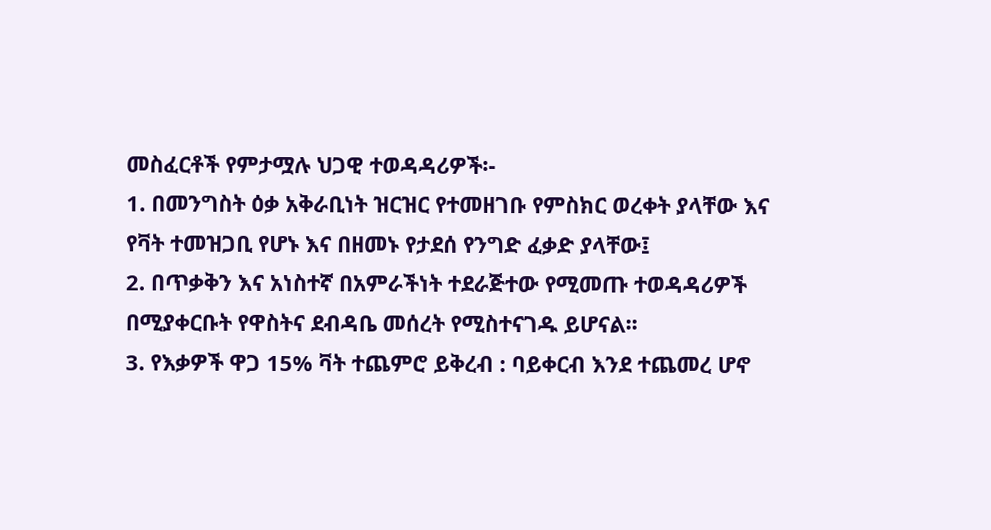መስፈርቶች የምታሟሉ ህጋዊ ተወዳዳሪዎች፡-
1. በመንግስት ዕቃ አቅራቢነት ዝርዝር የተመዘገቡ የምስክር ወረቀት ያላቸው እና የቫት ተመዝጋቢ የሆኑ እና በዘመኑ የታደሰ የንግድ ፈቃድ ያላቸው፤
2. በጥቃቅን እና አነስተኛ በአምራችነት ተደራጅተው የሚመጡ ተወዳዳሪዎች በሚያቀርቡት የዋስትና ደብዳቤ መሰረት የሚስተናገዱ ይሆናል፡፡
3. የእቃዎች ዋጋ 15% ቫት ተጨምሮ ይቅረብ : ባይቀርብ እንደ ተጨመረ ሆኖ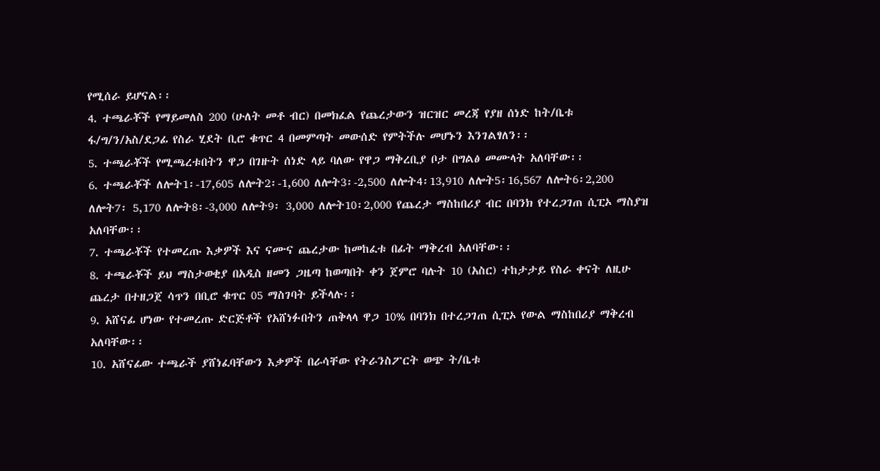የሚሰራ ይሆናል፡፡
4. ተጫራቾች የማይመለስ 200 (ሁለት መቶ ብር) በመክፈል የጨረታውን ዝርዝር መረጃ የያዘ ሰነድ ከት/ቤቱ ፋ/ግ/ን/አስ/ደጋፊ የስራ ሂደት ቢሮ ቁጥር 4 በመምጣት መውሰድ የምትችሉ መሆኑን እንገልፃለን፡፡
5. ተጫራቾች የሚጫረቱበትን ዋጋ በገዙት ሰነድ ላይ ባለው የዋጋ ማቅረቢያ ቦታ በግልፅ መሙላት አለባቸው፡፡
6. ተጫራቾች ለሎት1፡-17,605 ለሎት2፡-1,600 ለሎት3፡-2,500 ለሎት4፡13,910 ለሎት5፡16,567 ለሎት6፡2,200 ለሎት7፡ 5,170 ለሎት8፡-3,000 ለሎት9፡ 3,000 ለሎት10፡2,000 የጨረታ ማስከበሪያ ብር በባንክ የተረጋገጠ ሲፒኦ ማስያዝ አለባቸው፡፡
7. ተጫራቾች የተመረጡ እቃዎች እና ናሙና ጨረታው ከመከፈቱ በፊት ማቅረብ አለባቸው፡፡
8. ተጫራቾች ይህ ማስታወቂያ በአዲስ ዘመን ጋዜጣ ከወጣበት ቀን ጀምሮ ባሉት 10 (አስር) ተከታታይ የስራ ቀናት ለዚሁ ጨረታ በተዘጋጀ ሳጥን በቢሮ ቁጥር 05 ማስገባት ይችላሉ፡፡
9. አሸናፊ ሆነው የተመረጡ ድርጅቶች የአሸነፉበትን ጠቅላላ ዋጋ 10% በባንክ በተረጋገጠ ሲፒኦ የውል ማስከበሪያ ማቅረብ አለባቸው፡፡
10. አሸናፊው ተጫራች ያሸነፈባቸውን እቃዎች በራሳቸው የትራንስፖርት ወጭ ት/ቤቱ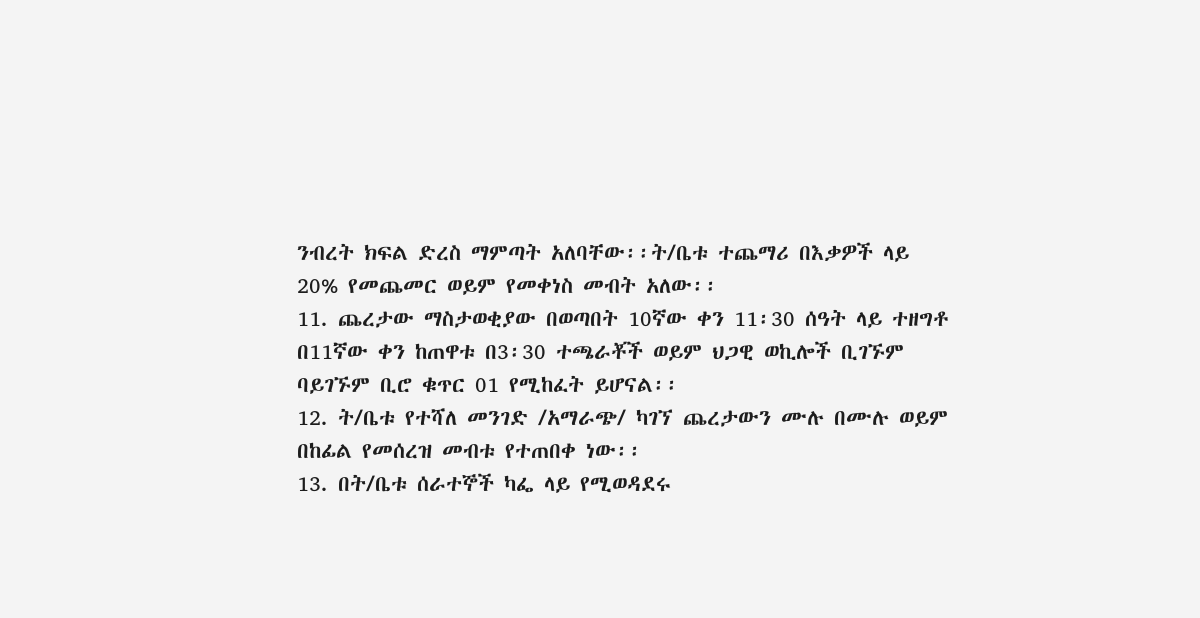ንብረት ክፍል ድረስ ማምጣት አለባቸው፡፡ት/ቤቱ ተጨማሪ በእቃዎች ላይ 20% የመጨመር ወይም የመቀነስ መብት አለው፡፡
11. ጨረታው ማስታወቂያው በወጣበት 10ኛው ቀን 11፡30 ሰዓት ላይ ተዘግቶ በ11ኛው ቀን ከጠዋቱ በ3፡30 ተጫራቾች ወይም ህጋዊ ወኪሎች ቢገኙም ባይገኙም ቢሮ ቁጥር 01 የሚከፈት ይሆናል፡፡
12. ት/ቤቱ የተሻለ መንገድ /አማራጭ/ ካገኘ ጨረታውን ሙሉ በሙሉ ወይም በከፊል የመሰረዝ መብቱ የተጠበቀ ነው፡፡
13. በት/ቤቱ ሰራተኞች ካፌ ላይ የሚወዳደሩ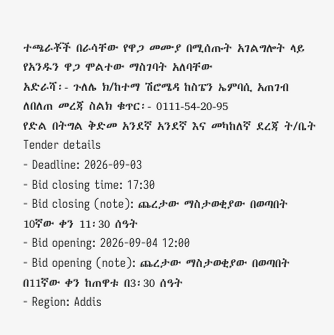ተጫራቾች በራሳቸው የዋጋ መሙያ በሚሰጡት አገልግሎት ላይ የአንዱን ዋጋ ሞልተው ማስገባት አለባቸው
አድራሻ፡- ጉለሌ ክ/ከተማ ሽሮሜዳ ከስፔን ኤምባሲ አጠገብ
ለበለጠ መረጃ ስልክ ቁጥር፡- 0111-54-20-95
የድል በትግል ቅድመ አንደኛ አንደኛ እና መካከለኛ ደረጃ ት/ቤት
Tender details
- Deadline: 2026-09-03
- Bid closing time: 17:30
- Bid closing (note): ጨረታው ማስታወቂያው በወጣበት 10ኛው ቀን 11፡30 ሰዓት
- Bid opening: 2026-09-04 12:00
- Bid opening (note): ጨረታው ማስታወቂያው በወጣበት በ11ኛው ቀን ከጠዋቱ በ3፡30 ሰዓት
- Region: Addis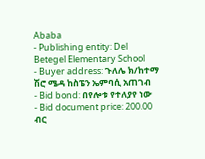Ababa
- Publishing entity: Del Betegel Elementary School
- Buyer address: ጉለሌ ክ/ከተማ ሽሮ ሜዳ ከስፔን ኤምባሲ አጠገብ
- Bid bond: በየሎቱ የተለያየ ነው
- Bid document price: 200.00 ብር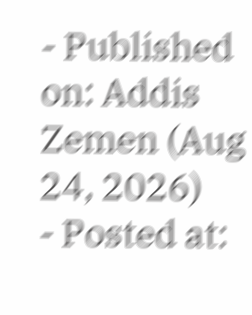- Published on: Addis Zemen (Aug 24, 2026)
- Posted at: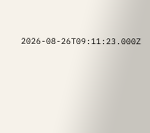2026-08-26T09:11:23.000Z